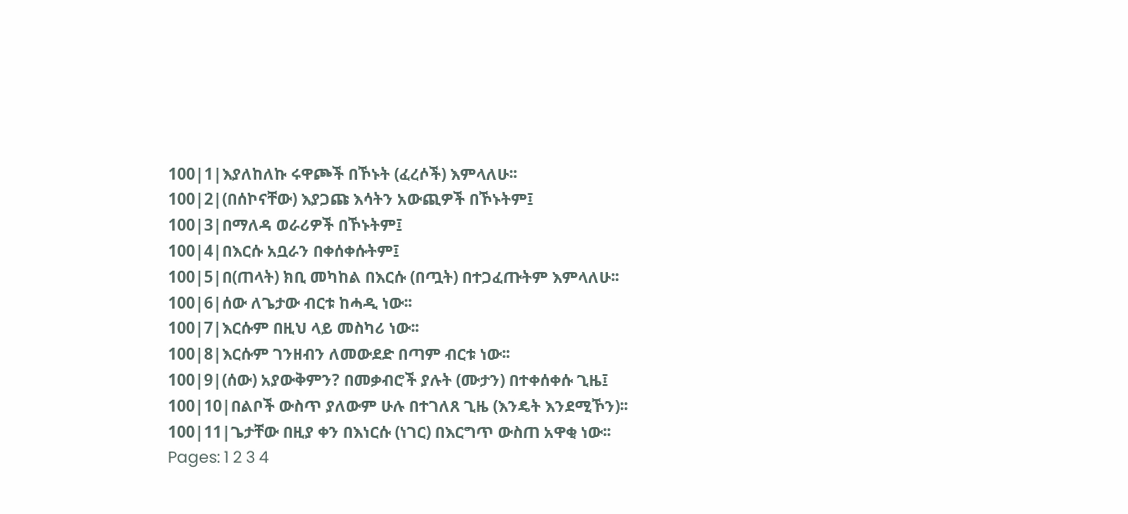100|1|እያለከለኩ ሩዋጮች በኾኑት (ፈረሶች) እምላለሁ፡፡
100|2|(በሰኮናቸው) እያጋጩ እሳትን አውጪዎች በኾኑትም፤
100|3|በማለዳ ወራሪዎች በኾኑትም፤
100|4|በእርሱ አቧራን በቀሰቀሱትም፤
100|5|በ(ጠላት) ክቢ መካከል በእርሱ (በጧት) በተጋፈጡትም እምላለሁ፡፡
100|6|ሰው ለጌታው ብርቱ ከሓዲ ነው፡፡
100|7|እርሱም በዚህ ላይ መስካሪ ነው፡፡
100|8|እርሱም ገንዘብን ለመውደድ በጣም ብርቱ ነው፡፡
100|9|(ሰው) አያውቅምን? በመቃብሮች ያሉት (ሙታን) በተቀሰቀሱ ጊዜ፤
100|10|በልቦች ውስጥ ያለውም ሁሉ በተገለጸ ጊዜ (እንዴት እንደሚኾን)፡፡
100|11|ጌታቸው በዚያ ቀን በእነርሱ (ነገር) በእርግጥ ውስጠ አዋቂ ነው፡፡
Pages: 1 2 3 4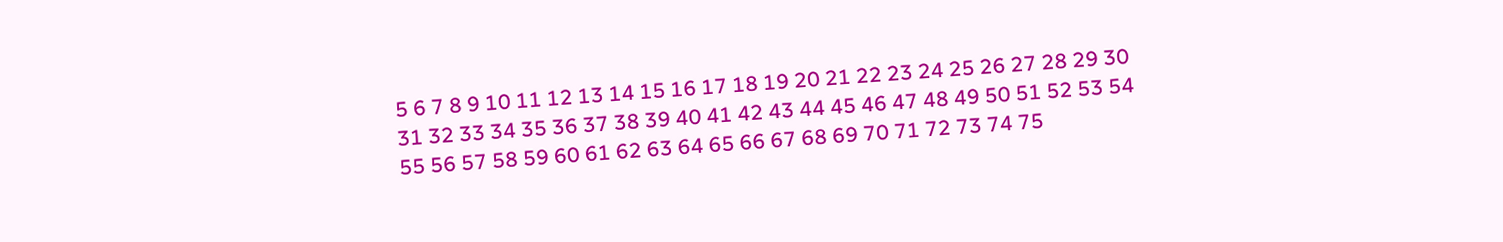5 6 7 8 9 10 11 12 13 14 15 16 17 18 19 20 21 22 23 24 25 26 27 28 29 30 31 32 33 34 35 36 37 38 39 40 41 42 43 44 45 46 47 48 49 50 51 52 53 54 55 56 57 58 59 60 61 62 63 64 65 66 67 68 69 70 71 72 73 74 75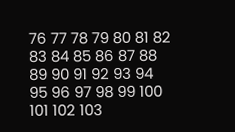76 77 78 79 80 81 82 83 84 85 86 87 88 89 90 91 92 93 94 95 96 97 98 99 100 101 102 103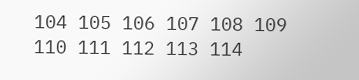104 105 106 107 108 109 110 111 112 113 114